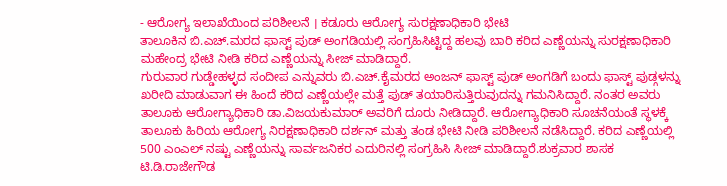- ಆರೋಗ್ಯ ಇಲಾಖೆಯಿಂದ ಪರಿಶೀಲನೆ । ಕಡೂರು ಆರೋಗ್ಯ ಸುರಕ್ಷಣಾಧಿಕಾರಿ ಭೇಟಿ
ತಾಲೂಕಿನ ಬಿ.ಎಚ್.ಮರದ ಫಾಸ್ಟ್ ಪುಡ್ ಅಂಗಡಿಯಲ್ಲಿ ಸಂಗ್ರಹಿಸಿಟ್ಟಿದ್ದ ಹಲವು ಬಾರಿ ಕರಿದ ಎಣ್ಣೆಯನ್ನು ಸುರಕ್ಷಣಾಧಿಕಾರಿ ಮಹೇಂದ್ರ ಭೇಟಿ ನೀಡಿ ಕರಿದ ಎಣ್ಣೆಯನ್ನು ಸೀಜ್ ಮಾಡಿದ್ದಾರೆ.
ಗುರುವಾರ ಗುಡ್ಡೇಹಳ್ಳದ ಸಂದೀಪ ಎನ್ನುವರು ಬಿ.ಎಚ್.ಕೈಮರದ ಅಂಜನ್ ಫಾಸ್ಟ್ ಪುಡ್ ಅಂಗಡಿಗೆ ಬಂದು ಫಾಸ್ಟ್ ಪುಡ್ಗಳನ್ನು ಖರೀದಿ ಮಾಡುವಾಗ ಈ ಹಿಂದೆ ಕರಿದ ಎಣ್ಣೆಯಲ್ಲೇ ಮತ್ತೆ ಪುಡ್ ತಯಾರಿಸುತ್ತಿರುವುದನ್ನು ಗಮನಿಸಿದ್ದಾರೆ. ನಂತರ ಅವರು ತಾಲೂಕು ಆರೋಗ್ಯಾಧಿಕಾರಿ ಡಾ.ವಿಜಯಕುಮಾರ್ ಅವರಿಗೆ ದೂರು ನೀಡಿದ್ದಾರೆ. ಆರೋಗ್ಯಾಧಿಕಾರಿ ಸೂಚನೆಯಂತೆ ಸ್ಥಳಕ್ಕೆ ತಾಲೂಕು ಹಿರಿಯ ಆರೋಗ್ಯ ನಿರಕ್ಷಣಾಧಿಕಾರಿ ದರ್ಶನ್ ಮತ್ತು ತಂಡ ಭೇಟಿ ನೀಡಿ ಪರಿಶೀಲನೆ ನಡೆಸಿದ್ದಾರೆ. ಕರಿದ ಎಣ್ಣೆಯಲ್ಲಿ 500 ಎಂಎಲ್ ನಷ್ಟು ಎಣ್ಣೆಯನ್ನು ಸಾರ್ವಜನಿಕರ ಎದುರಿನಲ್ಲಿ ಸಂಗ್ರಹಿಸಿ ಸೀಜ್ ಮಾಡಿದ್ದಾರೆ.ಶುಕ್ರವಾರ ಶಾಸಕ ಟಿ.ಡಿ.ರಾಜೇಗೌಡ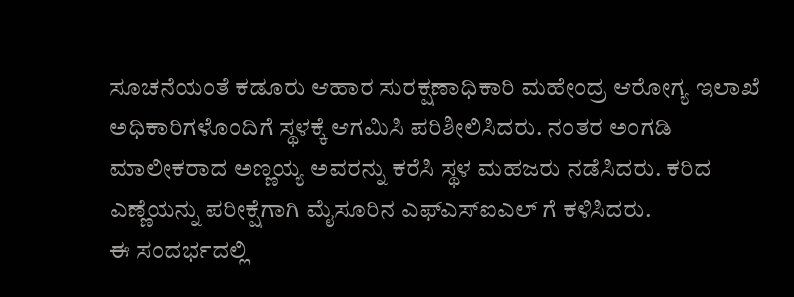ಸೂಚನೆಯಂತೆ ಕಡೂರು ಆಹಾರ ಸುರಕ್ಷಣಾಧಿಕಾರಿ ಮಹೇಂದ್ರ ಆರೋಗ್ಯ ಇಲಾಖೆ ಅಧಿಕಾರಿಗಳೊಂದಿಗೆ ಸ್ಥಳಕ್ಕೆ ಆಗಮಿಸಿ ಪರಿಶೀಲಿಸಿದರು. ನಂತರ ಅಂಗಡಿ ಮಾಲೀಕರಾದ ಅಣ್ಣಯ್ಯ ಅವರನ್ನು ಕರೆಸಿ ಸ್ಥಳ ಮಹಜರು ನಡೆಸಿದರು. ಕರಿದ ಎಣ್ಣೆಯನ್ನು ಪರೀಕ್ಷೆಗಾಗಿ ಮೈಸೂರಿನ ಎಫ್ಎಸ್ಐಎಲ್ ಗೆ ಕಳಿಸಿದರು.
ಈ ಸಂದರ್ಭದಲ್ಲಿ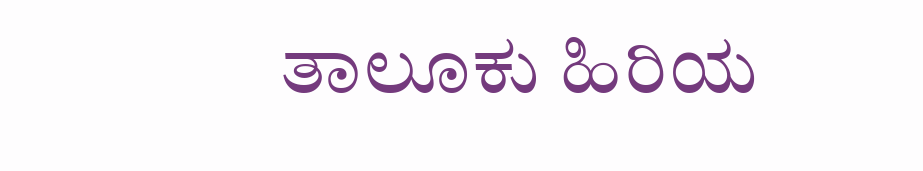ತಾಲೂಕು ಹಿರಿಯ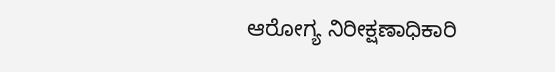ಆರೋಗ್ಯ ನಿರೀಕ್ಷಣಾಧಿಕಾರಿ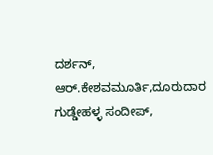ದರ್ಶನ್, ಆರ್.ಕೇಶವಮೂರ್ತಿ,ದೂರುದಾರ ಗುಡ್ಡೇಹಳ್ಳ ಸಂದೀಪ್,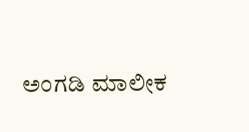ಅಂಗಡಿ ಮಾಲೀಕ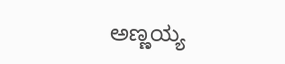ಅಣ್ಣಯ್ಯ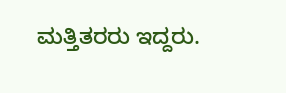ಮತ್ತಿತರರು ಇದ್ದರು.